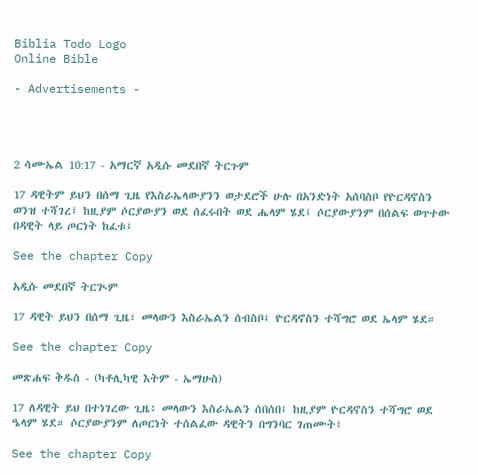Biblia Todo Logo
Online Bible

- Advertisements -




2 ሳሙኤል 10:17 - አማርኛ አዲሱ መደበኛ ትርጉም

17 ዳዊትም ይህን በሰማ ጊዜ የእስራኤላውያንን ወታደሮች ሁሉ በአንድነት አሰባስቦ የዮርዳኖስን ወንዝ ተሻገረ፤ ከዚያም ሶርያውያን ወደ ሰፈሩበት ወደ ሔላም ሄደ፤ ሶርያውያንም በሰልፍ ወጥተው በዳዊት ላይ ጦርነት ከፈቱ፤

See the chapter Copy

አዲሱ መደበኛ ትርጒም

17 ዳዊት ይህን በሰማ ጊዜ፣ መላውን እስራኤልን ሰብስቦ፤ ዮርዳኖስን ተሻግሮ ወደ ኤላም ሄደ።

See the chapter Copy

መጽሐፍ ቅዱስ - (ካቶሊካዊ እትም - ኤማሁስ)

17 ለዳዊት ይህ በተነገረው ጊዜ፥ መላውን እስራኤልን ሰበሰበ፤ ከዚያም ዮርዳኖስን ተሻግሮ ወደ ዔላም ሄደ። ሶርያውያንም ለጦርነት ተሰልፈው ዳዊትን በግንባር ገጠሙት፤

See the chapter Copy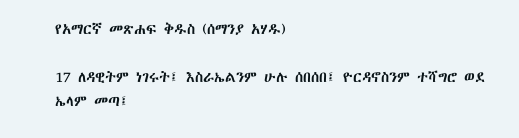የአማርኛ መጽሐፍ ቅዱስ (ሰማንያ አሃዱ)

17 ለዳዊትም ነገሩት፤ እስራኤልንም ሁሉ ሰበሰበ፤ ዮርዳኖስንም ተሻግሮ ወደ ኤላም መጣ፤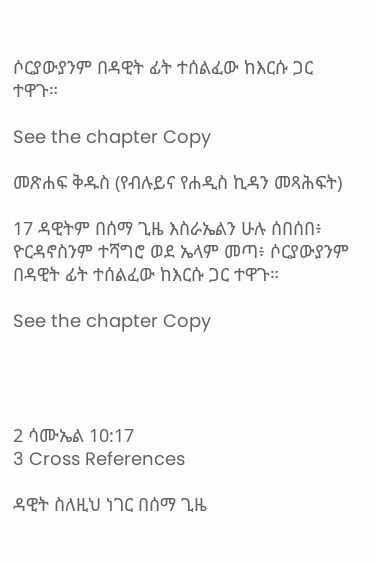ሶርያውያንም በዳዊት ፊት ተሰልፈው ከእርሱ ጋር ተዋጉ።

See the chapter Copy

መጽሐፍ ቅዱስ (የብሉይና የሐዲስ ኪዳን መጻሕፍት)

17 ዳዊትም በሰማ ጊዜ እስራኤልን ሁሉ ሰበሰበ፥ ዮርዳኖስንም ተሻግሮ ወደ ኤላም መጣ፥ ሶርያውያንም በዳዊት ፊት ተሰልፈው ከእርሱ ጋር ተዋጉ።

See the chapter Copy




2 ሳሙኤል 10:17
3 Cross References

ዳዊት ስለዚህ ነገር በሰማ ጊዜ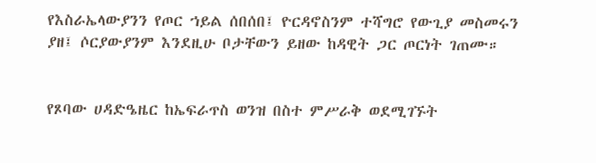የእስራኤላውያንን የጦር ኀይል ሰበሰበ፤ ዮርዳኖስንም ተሻግሮ የውጊያ መስመሩን ያዘ፤ ሶርያውያንም እንደዚሁ ቦታቸውን ይዘው ከዳዊት ጋር ጦርነት ገጠሙ።


የጾባው ሀዳድዔዜር ከኤፍራጥስ ወንዝ በስተ ምሥራቅ ወደሚገኙት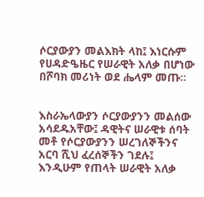ሶርያውያን መልእክት ላከ፤ እነርሱም የሀዳድዔዜር የሠራዊት አለቃ በሆነው በሾባክ መሪነት ወደ ሔላም መጡ።


እስራኤላውያን ሶርያውያንን መልሰው አሳደዱአቸው፤ ዳዊትና ሠራዊቱ ሰባት መቶ የሶርያውያንን ሠረገለኞችንና አርባ ሺህ ፈረሰኞችን ገደሉ፤ እንዲሁም የጠላት ሠራዊት አለቃ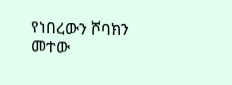የነበረውን ሾባክን መተው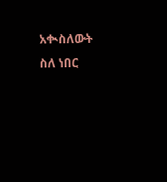አቊስለውት ስለ ነበር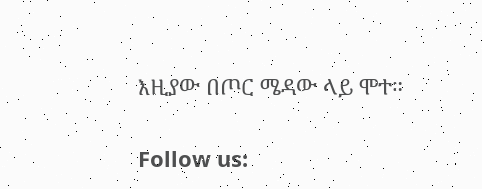እዚያው በጦር ሜዳው ላይ ሞተ።


Follow us: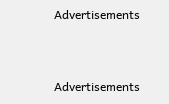Advertisements


Advertisements